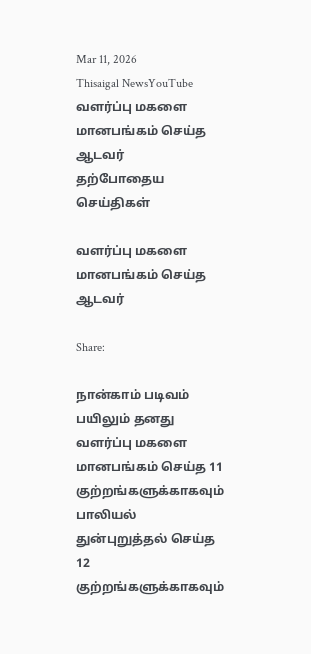Mar 11, 2026
Thisaigal NewsYouTube
வளர்ப்பு மகளை மானபங்கம் செய்த ஆடவர்
தற்போதைய செய்திகள்

வளர்ப்பு மகளை மானபங்கம் செய்த ஆடவர்

Share:

நான்காம் படிவம் பயிலும் தனது வளர்ப்பு மகளை மானபங்கம் செய்த 11 குற்றங்களுக்காகவும் பாலியல் துன்புறுத்தல் செய்த 12 குற்றங்களுக்காகவும்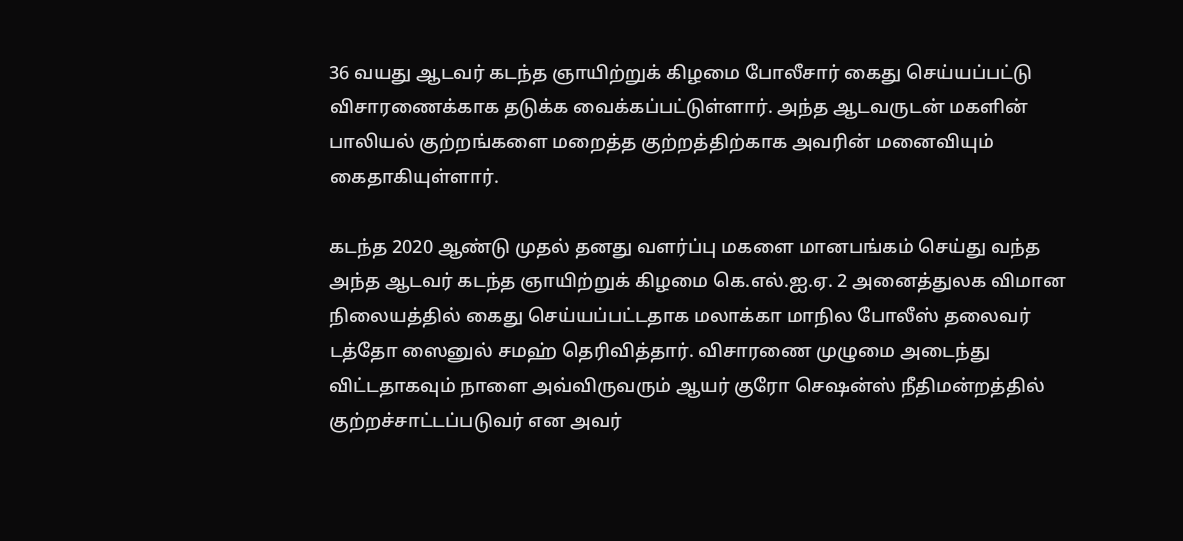36 வயது ஆடவர் கடந்த ஞாயிற்றுக் கிழமை போலீசார் கைது செய்யப்பட்டு விசாரணைக்காக தடுக்க வைக்கப்பட்டுள்ளார். அந்த ஆடவருடன் மகளின் பாலியல் குற்றங்களை மறைத்த குற்றத்திற்காக அவரின் மனைவியும் கைதாகியுள்ளார்.

கடந்த 2020 ஆண்டு முதல் தனது வளர்ப்பு மகளை மானபங்கம் செய்து வந்த அந்த ஆடவர் கடந்த ஞாயிற்றுக் கிழமை கெ.எல்.ஐ.ஏ. 2 அனைத்துலக விமான நிலையத்தில் கைது செய்யப்பட்டதாக மலாக்கா மாநில போலீஸ் தலைவர் டத்தோ ஸைனுல் சமஹ் தெரிவித்தார். விசாரணை முழுமை அடைந்து விட்டதாகவும் நாளை அவ்விருவரும் ஆயர் குரோ செஷன்ஸ் நீதிமன்றத்தில் குற்றச்சாட்டப்படுவர் என அவர்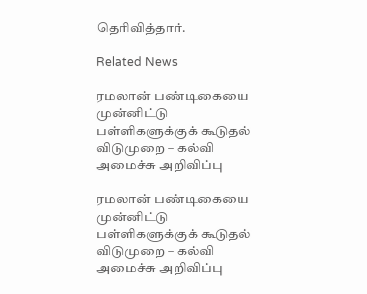தெரிவித்தார்.

Related News

ரமலான் பண்டிகையை முன்னிட்டு பள்ளிகளுக்குக் கூடுதல் விடுமுறை – கல்வி அமைச்சு அறிவிப்பு

ரமலான் பண்டிகையை முன்னிட்டு பள்ளிகளுக்குக் கூடுதல் விடுமுறை – கல்வி அமைச்சு அறிவிப்பு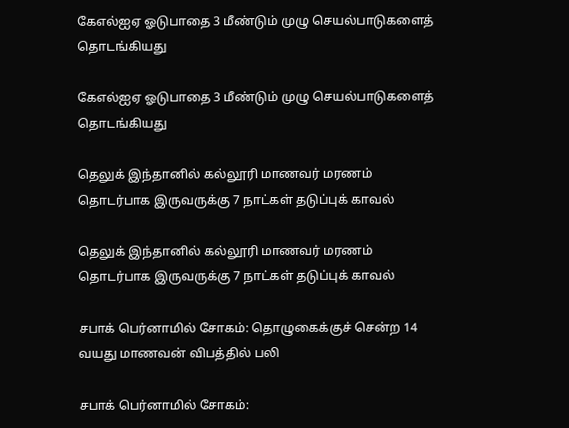கேஎல்ஐஏ ஓடுபாதை 3 மீண்டும் முழு செயல்பாடுகளைத் தொடங்கியது

கேஎல்ஐஏ ஓடுபாதை 3 மீண்டும் முழு செயல்பாடுகளைத் தொடங்கியது

தெலுக் இந்தானில் கல்லூரி மாணவர் மரணம் தொடர்பாக இருவருக்கு 7 நாட்கள் தடுப்புக் காவல்

தெலுக் இந்தானில் கல்லூரி மாணவர் மரணம் தொடர்பாக இருவருக்கு 7 நாட்கள் தடுப்புக் காவல்

சபாக் பெர்னாமில் சோகம்: தொழுகைக்குச் சென்ற 14 வயது மாணவன் விபத்தில் பலி

சபாக் பெர்னாமில் சோகம்: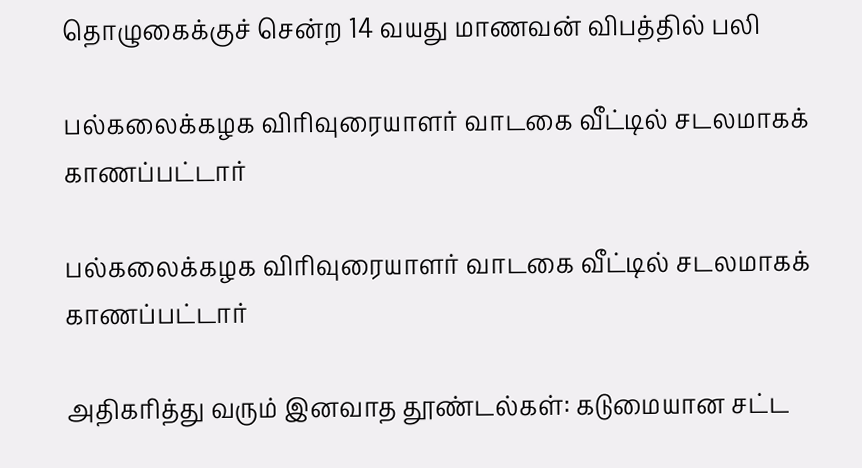தொழுகைக்குச் சென்ற 14 வயது மாணவன் விபத்தில் பலி

பல்கலைக்கழக விரிவுரையாளர் வாடகை வீட்டில் சடலமாகக் காணப்பட்டார்

பல்கலைக்கழக விரிவுரையாளர் வாடகை வீட்டில் சடலமாகக் காணப்பட்டார்

அதிகரித்து வரும் இனவாத தூண்டல்கள்: கடுமையான சட்ட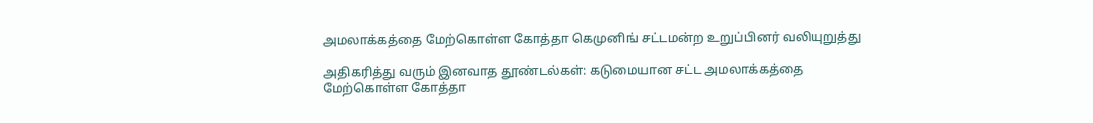அமலாக்கத்தை மேற்கொள்ள கோத்தா கெமுனிங் சட்டமன்ற உறுப்பினர் வலியுறுத்து

அதிகரித்து வரும் இனவாத தூண்டல்கள்: கடுமையான சட்ட அமலாக்கத்தை மேற்கொள்ள கோத்தா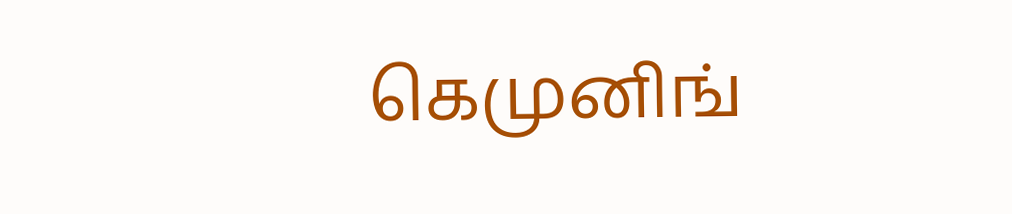கெமுனிங்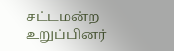சட்டமன்ற உறுப்பினர்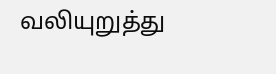வலியுறுத்து